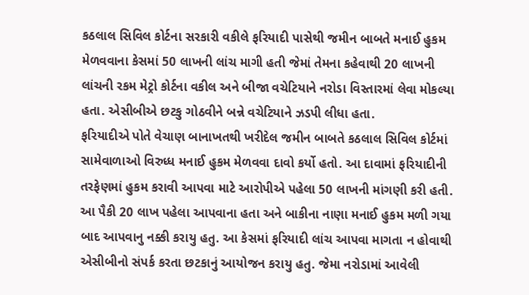કઠલાલ સિવિલ કોર્ટના સરકારી વકીલે ફરિયાદી પાસેથી જમીન બાબતે મનાઈ હુકમ મેળવવાના કેસમાં 50 લાખની લાંચ માગી હતી જેમાં તેમના કહેવાથી 20 લાખની લાંચની રકમ મેટ્રો કોર્ટના વકીલ અને બીજા વચેટિયાને નરોડા વિસ્તારમાં લેવા મોકલ્યા હતા. એસીબીએ છટકુ ગોઠવીને બન્ને વચેટિયાને ઝડપી લીધા હતા.
ફરિયાદીએ પોતે વેચાણ બાનાખતથી ખરીદેલ જમીન બાબતે કઠલાલ સિવિલ કોર્ટમાં સામેવાળાઓ વિરુધ્ધ મનાઈ હુકમ મેળવવા દાવો કર્યો હતો. આ દાવામાં ફરિયાદીની તરફેણમાં હુકમ કરાવી આપવા માટે આરોપીએ પહેલા 50 લાખની માંગણી કરી હતી. આ પૈકી 20 લાખ પહેલા આપવાના હતા અને બાકીના નાણા મનાઈ હુકમ મળી ગયા બાદ આપવાનુ નક્કી કરાયુ હતુ. આ કેસમાં ફરિયાદી લાંચ આપવા માગતા ન હોવાથી એસીબીનો સંપર્ક કરતા છટકાનું આયોજન કરાયુ હતુ. જેમા નરોડામાં આવેલી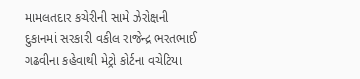મામલતદાર કચેરીની સામે ઝેરોક્ષની દુકાનમાં સરકારી વકીલ રાજેન્દ્ર ભરતભાઈ ગઢવીના કહેવાથી મેટ્રો કોર્ટના વચેટિયા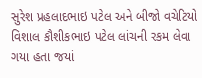સુરેશ પ્રહલાદભાઇ પટેલ અને બીજો વચેટિયો વિશાલ કૌશીકભાઇ પટેલ લાંચની રકમ લેવા ગયા હતા જયાં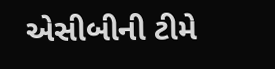એસીબીની ટીમે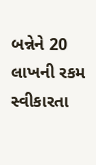બન્નેને 20 લાખની રકમ સ્વીકારતા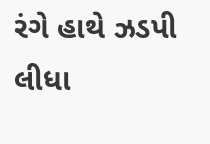રંગે હાથે ઝડપી લીધા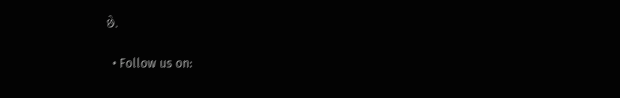છે.

  • Follow us on: